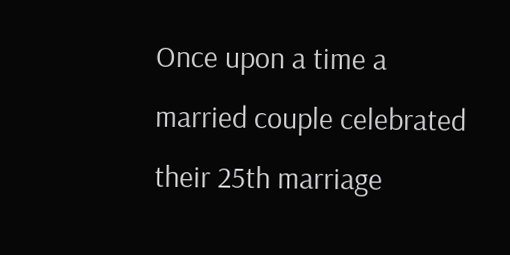Once upon a time a married couple celebrated their 25th marriage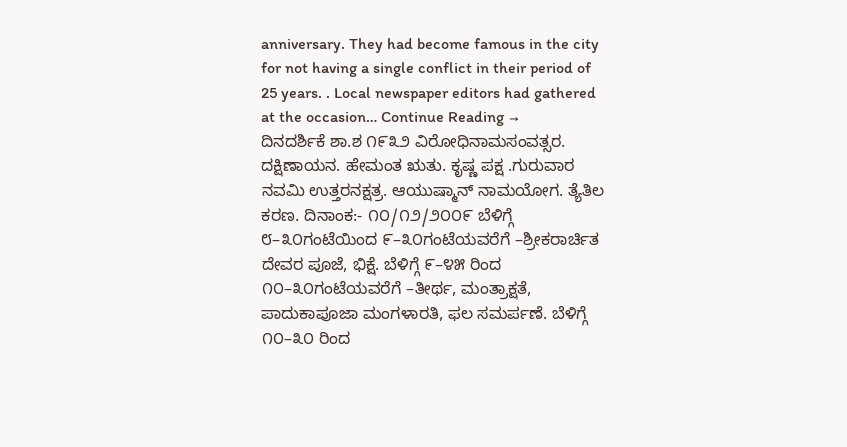anniversary. They had become famous in the city for not having a single conflict in their period of 25 years. . Local newspaper editors had gathered at the occasion… Continue Reading →
ದಿನದರ್ಶಿಕೆ ಶಾ.ಶ ೧೯೩೨ ವಿರೋಧಿನಾಮಸಂವತ್ಸರ. ದಕ್ಷಿಣಾಯನ. ಹೇಮಂತ ಋತು. ಕೃಷ್ಣ ಪಕ್ಷ .ಗುರುವಾರ ನವಮಿ ಉತ್ತರನಕ್ಷತ್ರ. ಆಯುಷ್ಮಾನ್ ನಾಮಯೋಗ. ತ್ಯೆತಿಲ ಕರಣ. ದಿನಾಂಕ:- ೧೦/೧೨/೨೦೦೯ ಬೆಳಿಗ್ಗೆ ೮–೩೦ಗಂಟೆಯಿಂದ ೯–೩೦ಗಂಟೆಯವರೆಗೆ –ಶ್ರೀಕರಾರ್ಚಿತ ದೇವರ ಪೂಜೆ, ಭಿಕ್ಷೆ. ಬೆಳಿಗ್ಗೆ ೯–೪೫ ರಿಂದ ೧೦–೩೦ಗಂಟೆಯವರೆಗೆ –ತೀರ್ಥ, ಮಂತ್ರಾಕ್ಷತೆ, ಪಾದುಕಾಪೂಜಾ ಮಂಗಳಾರತಿ, ಫಲ ಸಮರ್ಪಣೆ. ಬೆಳಿಗ್ಗೆ ೧೦–೩೦ ರಿಂದ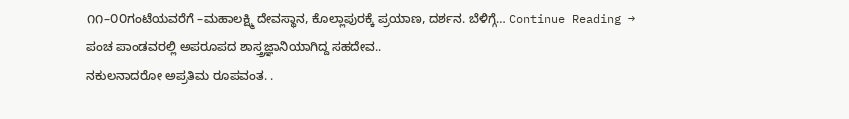೧೧–೦೦ಗಂಟೆಯವರೆಗೆ –ಮಹಾಲಕ್ಷ್ಮಿ ದೇವಸ್ಥಾನ, ಕೊಲ್ಲಾಪುರಕ್ಕೆ ಪ್ರಯಾಣ, ದರ್ಶನ. ಬೆಳಿಗ್ಗೆ… Continue Reading →
ಪಂಚ ಪಾಂಡವರಲ್ಲಿ ಅಪರೂಪದ ಶಾಸ್ತ್ರಜ್ಞಾನಿಯಾಗಿದ್ದ ಸಹದೇವ..
ನಕುಲನಾದರೋ ಅಪ್ರತಿಮ ರೂಪವಂತ. .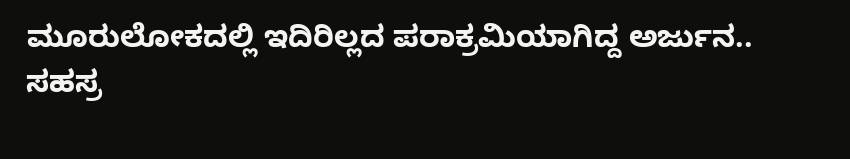ಮೂರುಲೋಕದಲ್ಲಿ ಇದಿರಿಲ್ಲದ ಪರಾಕ್ರಮಿಯಾಗಿದ್ದ ಅರ್ಜುನ..
ಸಹಸ್ರ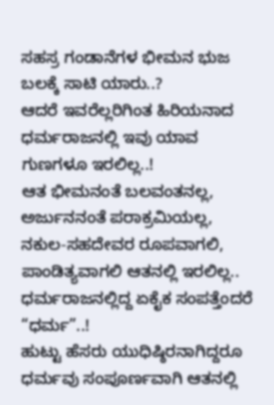ಸಹಸ್ರ ಗಂಡಾನೆಗಳ ಭೀಮನ ಭುಜ ಬಲಕ್ಕೆ ಸಾಟಿ ಯಾರು..?
ಆದರೆ ಇವರೆಲ್ಲರಿಗಿಂತ ಹಿರಿಯನಾದ ಧರ್ಮರಾಜನಲ್ಲಿ ಇವು ಯಾವ ಗುಣಗಳೂ ಇರಲಿಲ್ಲ..!
ಆತ ಭೀಮನಂತೆ ಬಲವಂತನಲ್ಲ, ಅರ್ಜುನನಂತೆ ಪರಾಕ್ರಮಿಯಲ್ಲ, ನಕುಲ-ಸಹದೇವರ ರೂಪವಾಗಲಿ, ಪಾಂಡಿತ್ಯವಾಗಲಿ ಆತನಲ್ಲಿ ಇರಲಿಲ್ಲ..
ಧರ್ಮರಾಜನಲ್ಲಿದ್ದ ಏಕೈಕ ಸಂಪತ್ತೆಂದರೆ “ಧರ್ಮ”..!
ಹುಟ್ಟು ಹೆಸರು ಯುಧಿಷ್ಠಿರನಾಗಿದ್ದರೂ ಧರ್ಮವು ಸಂಪೂರ್ಣವಾಗಿ ಆತನಲ್ಲಿ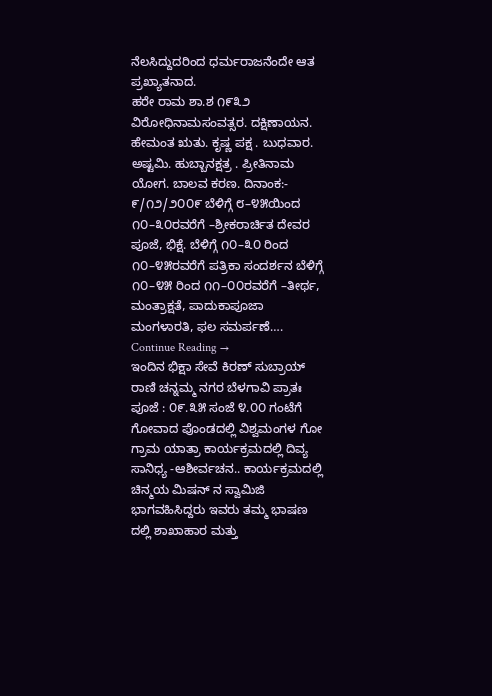ನೆಲಸಿದ್ದುದರಿಂದ ಧರ್ಮರಾಜನೆಂದೇ ಆತ ಪ್ರಖ್ಯಾತನಾದ.
ಹರೇ ರಾಮ ಶಾ.ಶ ೧೯೩೨ ವಿರೋಧಿನಾಮಸಂವತ್ಸರ. ದಕ್ಷಿಣಾಯನ. ಹೇಮಂತ ಋತು. ಕೃಷ್ಣ ಪಕ್ಷ . ಬುಧವಾರ. ಅಷ್ಟಮಿ. ಹುಬ್ಬಾನಕ್ಷತ್ರ . ಪ್ರೀತಿನಾಮ ಯೋಗ. ಬಾಲವ ಕರಣ. ದಿನಾಂಕ:- ೯/೧೨/೨೦೦೯ ಬೆಳಿಗ್ಗೆ ೮–೪೫ಯಿಂದ ೧೦–೩೦ರವರೆಗೆ –ಶ್ರೀಕರಾರ್ಚಿತ ದೇವರ ಪೂಜೆ, ಭಿಕ್ಷೆ. ಬೆಳಿಗ್ಗೆ ೧೦–೩೦ ರಿಂದ ೧೦–೪೫ರವರೆಗೆ ಪತ್ರಿಕಾ ಸಂದರ್ಶನ ಬೆಳಿಗ್ಗೆ ೧೦–೪೫ ರಿಂದ ೧೧–೦೦ರವರೆಗೆ –ತೀರ್ಥ, ಮಂತ್ರಾಕ್ಷತೆ, ಪಾದುಕಾಪೂಜಾ ಮಂಗಳಾರತಿ, ಫಲ ಸಮರ್ಪಣೆ…. Continue Reading →
ಇಂದಿನ ಭಿಕ್ಷಾ ಸೇವೆ ಕಿರಣ್ ಸುಬ್ರಾಯ್ ರಾಣಿ ಚನ್ನಮ್ಮ ನಗರ ಬೆಳಗಾವಿ ಪ್ರಾತಃ ಪೂಜೆ : ೦೯.೩೫ ಸಂಜೆ ೪.೦೦ ಗಂಟೆಗೆ ಗೋವಾದ ಪೊಂಡದಲ್ಲಿ ವಿಶ್ವಮಂಗಳ ಗೋ ಗ್ರಾಮ ಯಾತ್ರಾ ಕಾರ್ಯಕ್ರಮದಲ್ಲಿ ದಿವ್ಯ ಸಾನಿಧ್ಯ -ಆಶೀರ್ವಚನ.. ಕಾರ್ಯಕ್ರಮದಲ್ಲಿ ಚಿನ್ಮಯ ಮಿಷನ್ ನ ಸ್ವಾಮಿಜಿ ಭಾಗವಹಿಸಿದ್ದರು ಇವರು ತಮ್ಮ ಭಾಷಣ ದಲ್ಲಿ ಶಾಖಾಹಾರ ಮತ್ತು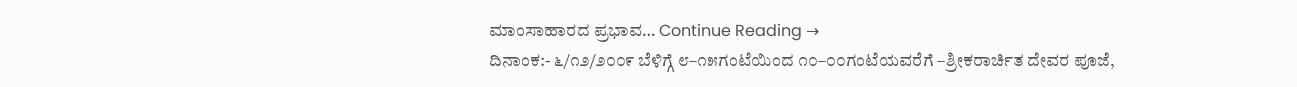ಮಾಂಸಾಹಾರದ ಪ್ರಭಾವ… Continue Reading →
ದಿನಾಂಕ:- ೬/೧೨/೨೦೦೯ ಬೆಳಿಗ್ಗೆ ೮–೧೫ಗಂಟೆಯಿಂದ ೧೦–೦೦ಗಂಟೆಯವರೆಗೆ –ಶ್ರೀಕರಾರ್ಚಿತ ದೇವರ ಪೂಜೆ,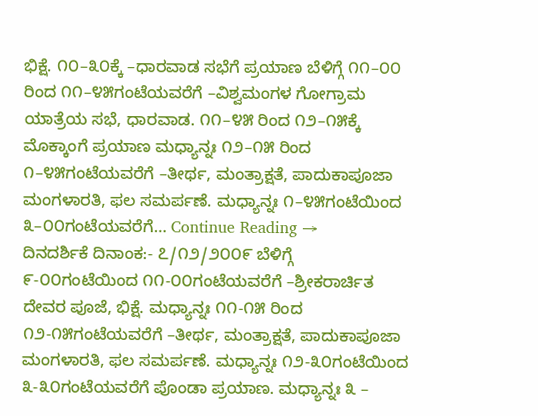ಭಿಕ್ಷೆ. ೧೦–೩೦ಕ್ಕೆ –ಧಾರವಾಡ ಸಭೆಗೆ ಪ್ರಯಾಣ ಬೆಳಿಗ್ಗೆ ೧೧–೦೦ ರಿಂದ ೧೧–೪೫ಗಂಟೆಯವರೆಗೆ –ವಿಶ್ವಮಂಗಳ ಗೋಗ್ರಾಮ ಯಾತ್ರೆಯ ಸಭೆ, ಧಾರವಾಡ. ೧೧–೪೫ ರಿಂದ ೧೨–೧೫ಕ್ಕೆ ಮೊಕ್ಕಾಂಗೆ ಪ್ರಯಾಣ ಮಧ್ಯಾನ್ನಃ ೧೨–೧೫ ರಿಂದ ೧–೪೫ಗಂಟೆಯವರೆಗೆ –ತೀರ್ಥ, ಮಂತ್ರಾಕ್ಷತೆ, ಪಾದುಕಾಪೂಜಾ ಮಂಗಳಾರತಿ, ಫಲ ಸಮರ್ಪಣೆ. ಮಧ್ಯಾನ್ನಃ ೧–೪೫ಗಂಟೆಯಿಂದ ೩–೦೦ಗಂಟೆಯವರೆಗೆ… Continue Reading →
ದಿನದರ್ಶಿಕೆ ದಿನಾಂಕ:- ೭/೧೨/೨೦೦೯ ಬೆಳಿಗ್ಗೆ ೯-೦೦ಗಂಟೆಯಿಂದ ೧೧-೦೦ಗಂಟೆಯವರೆಗೆ –ಶ್ರೀಕರಾರ್ಚಿತ ದೇವರ ಪೂಜೆ, ಭಿಕ್ಷೆ. ಮಧ್ಯಾನ್ನಃ ೧೧-೧೫ ರಿಂದ ೧೨-೧೫ಗಂಟೆಯವರೆಗೆ –ತೀರ್ಥ, ಮಂತ್ರಾಕ್ಷತೆ, ಪಾದುಕಾಪೂಜಾ ಮಂಗಳಾರತಿ, ಫಲ ಸಮರ್ಪಣೆ. ಮಧ್ಯಾನ್ನಃ ೧೨-೩೦ಗಂಟೆಯಿಂದ ೩-೩೦ಗಂಟೆಯವರೆಗೆ ಪೊಂಡಾ ಪ್ರಯಾಣ. ಮಧ್ಯಾನ್ನಃ ೩ –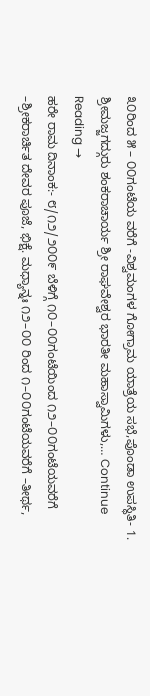೩೦ರಿಂದ ೫ – ೦೦ಗಂಟೆಯ ವರೆಗೆ -ವಿಶ್ವಮಂಗಳ ಗೋಗ್ರಾಮ ಯಾತ್ರೆಯ ಸಭೆ,ಪೊಂಡಾ ಉಪಸ್ಥಿತಿ- 1. ಶ್ರೀಮಜ್ಜಗದ್ಗುರು ಶಂಕರಾಚಾರ್ಯ ಶ್ರೀ ರಾಘವೇಶ್ವರ ಭಾರತೀ ಮಹಾಸ್ವಾಮಿಗಳು,… Continue Reading →
ಹರೇ ರಾಮ ದಿನಾಂಕ:- ೮/೧೨/೨೦೦೯ ಬೆಳಿಗ್ಗೆ ೧೦–೦೦ಗಂಟೆಯಿಂದ ೧೨–೦೦ಗಂಟೆಯವರೆಗೆ –ಶ್ರೀಕರಾರ್ಚಿತ ದೇವರ ಪೂಜೆ, ಭಿಕ್ಷೆ. ಮಧ್ಯಾನ್ನಃ ೧೨–೦೦ ರಿಂದ ೧–೦೦ಗಂಟೆಯವರೆಗೆ –ತೀರ್ಥ,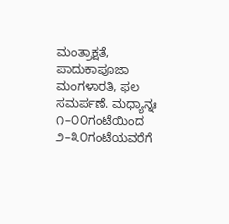ಮಂತ್ರಾಕ್ಷತೆ, ಪಾದುಕಾಪೂಜಾ ಮಂಗಳಾರತಿ, ಫಲ ಸಮರ್ಪಣೆ. ಮಧ್ಯಾನ್ನಃ ೧–೦೦ಗಂಟೆಯಿಂದ ೨–೩೦ಗಂಟೆಯವರೆಗೆ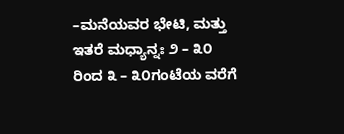–ಮನೆಯವರ ಭೇಟಿ, ಮತ್ತು ಇತರೆ ಮಧ್ಯಾನ್ನಃ ೨ – ೩೦ ರಿಂದ ೩ – ೩೦ಗಂಟೆಯ ವರೆಗೆ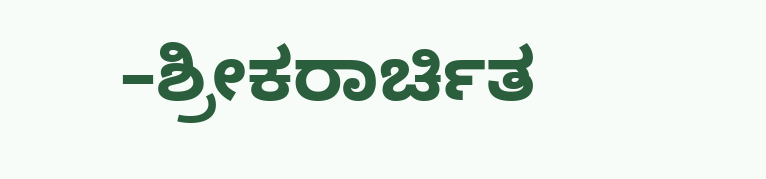–ಶ್ರೀಕರಾರ್ಚಿತ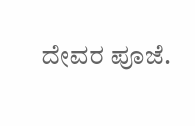ದೇವರ ಪೂಜೆ.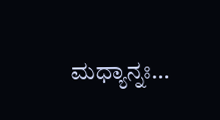ಮಧ್ಯಾನ್ನಃ…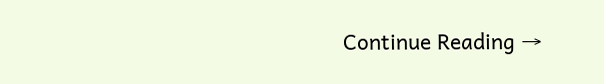Continue Reading →